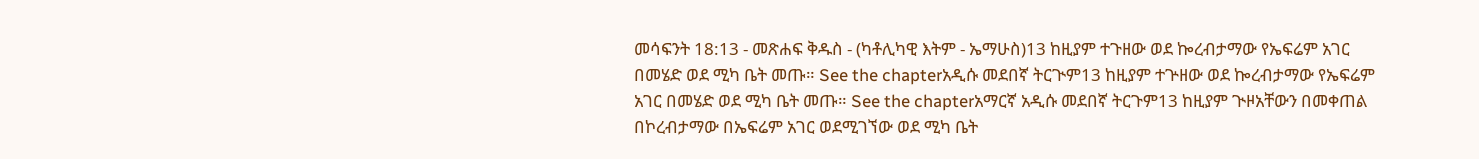መሳፍንት 18:13 - መጽሐፍ ቅዱስ - (ካቶሊካዊ እትም - ኤማሁስ)13 ከዚያም ተጉዘው ወደ ኰረብታማው የኤፍሬም አገር በመሄድ ወደ ሚካ ቤት መጡ። See the chapterአዲሱ መደበኛ ትርጒም13 ከዚያም ተጕዘው ወደ ኰረብታማው የኤፍሬም አገር በመሄድ ወደ ሚካ ቤት መጡ። See the chapterአማርኛ አዲሱ መደበኛ ትርጉም13 ከዚያም ጒዞአቸውን በመቀጠል በኮረብታማው በኤፍሬም አገር ወደሚገኘው ወደ ሚካ ቤት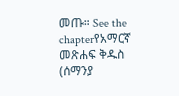መጡ። See the chapterየአማርኛ መጽሐፍ ቅዱስ (ሰማንያ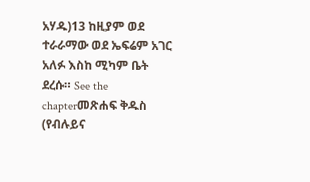አሃዱ)13 ከዚያም ወደ ተራራማው ወደ ኤፍሬም አገር አለፉ እስከ ሚካም ቤት ደረሱ። See the chapterመጽሐፍ ቅዱስ (የብሉይና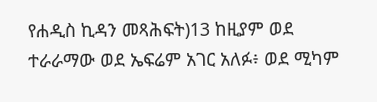የሐዲስ ኪዳን መጻሕፍት)13 ከዚያም ወደ ተራራማው ወደ ኤፍሬም አገር አለፉ፥ ወደ ሚካም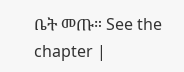ቤት መጡ። See the chapter |